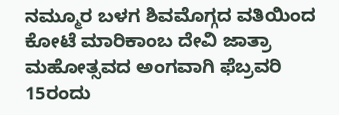ನಮ್ಮೂರ ಬಳಗ ಶಿವಮೊಗ್ಗದ ವತಿಯಿಂದ ಕೋಟೆ ಮಾರಿಕಾಂಬ ದೇವಿ ಜಾತ್ರಾ ಮಹೋತ್ಸವದ ಅಂಗವಾಗಿ ಫೆಬ್ರವರಿ 15ರಂದು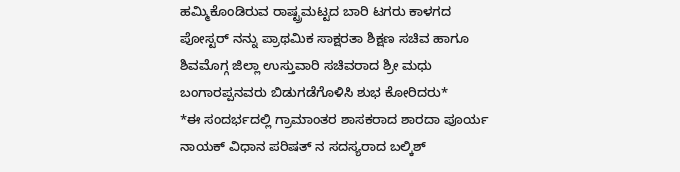ಹಮ್ಮಿಕೊಂಡಿರುವ ರಾಷ್ಟ್ರಮಟ್ಟದ ಬಾರಿ ಟಗರು ಕಾಳಗದ ಪೋಸ್ಟರ್ ನನ್ನು ಪ್ರಾಥಮಿಕ ಸಾಕ್ಷರತಾ ಶಿಕ್ಷಣ ಸಚಿವ ಹಾಗೂ ಶಿವಮೊಗ್ಗ ಜಿಲ್ಲಾ ಉಸ್ತುವಾರಿ ಸಚಿವರಾದ ಶ್ರೀ ಮಧು ಬಂಗಾರಪ್ಪನವರು ಬಿಡುಗಡೆಗೊಳಿಸಿ ಶುಭ ಕೋರಿದರು*
*ಈ ಸಂದರ್ಭದಲ್ಲಿ ಗ್ರಾಮಾಂತರ ಶಾಸಕರಾದ ಶಾರದಾ ಪೂರ್ಯ ನಾಯಕ್ ವಿಧಾನ ಪರಿಷತ್ ನ ಸದಸ್ಯರಾದ ಬಲ್ಕಿಶ್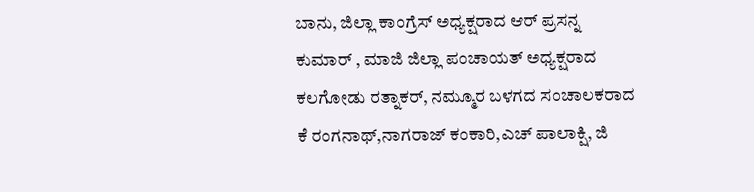ಬಾನು, ಜಿಲ್ಲಾ ಕಾಂಗ್ರೆಸ್ ಅಧ್ಯಕ್ಷರಾದ ಆರ್ ಪ್ರಸನ್ನ ಕುಮಾರ್ , ಮಾಜಿ ಜಿಲ್ಲಾ ಪಂಚಾಯತ್ ಅಧ್ಯಕ್ಷರಾದ ಕಲಗೋಡು ರತ್ನಾಕರ್, ನಮ್ಮೂರ ಬಳಗದ ಸಂಚಾಲಕರಾದ ಕೆ ರಂಗನಾಥ್,ನಾಗರಾಜ್ ಕಂಕಾರಿ,ಎಚ್ ಪಾಲಾಕ್ಷಿ, ಜಿ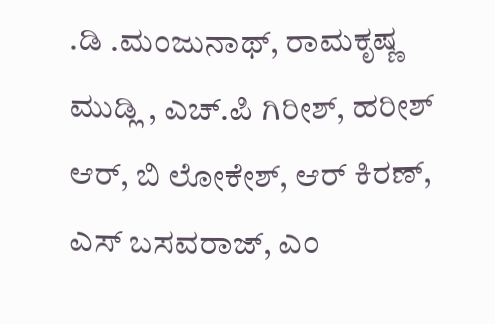.ಡಿ .ಮಂಜುನಾಥ್, ರಾಮಕೃಷ್ಣ ಮುಡ್ಲಿ , ಎಚ್.ಪಿ ಗಿರೀಶ್, ಹರೀಶ್ ಆರ್, ಬಿ ಲೋಕೇಶ್, ಆರ್ ಕಿರಣ್, ಎಸ್ ಬಸವರಾಜ್, ಎಂ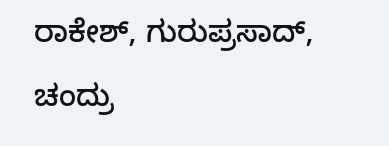ರಾಕೇಶ್, ಗುರುಪ್ರಸಾದ್, ಚಂದ್ರು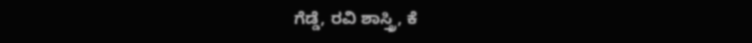ಗೆಡ್ಡೆ, ರವಿ ಶಾಸ್ತ್ರಿ, ಕೆ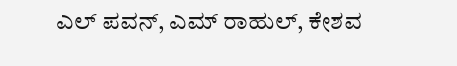ಎಲ್ ಪವನ್, ಎಮ್ ರಾಹುಲ್, ಕೇಶವ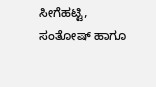ಸೀಗೆಹಟ್ಟಿ, ಸಂತೋಷ್ ಹಾಗೂ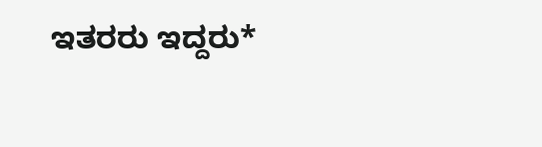ಇತರರು ಇದ್ದರು*